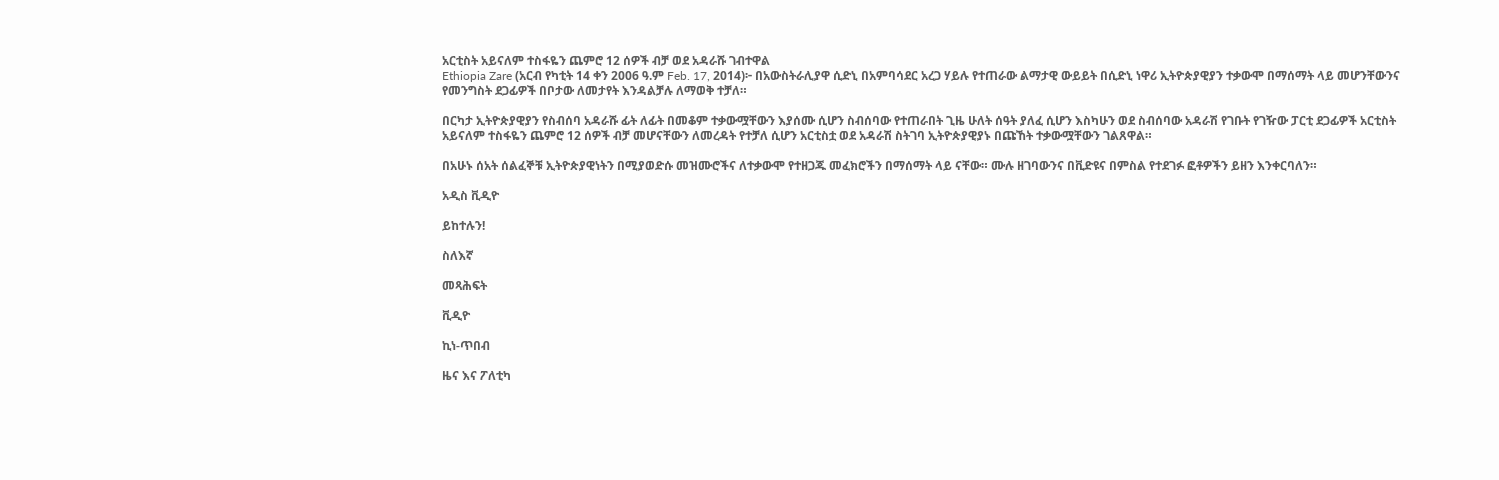አርቲስት አይናለም ተስፋዬን ጨምሮ 12 ሰዎች ብቻ ወደ አዳራሹ ገብተዋል
Ethiopia Zare (አርብ የካቲት 14 ቀን 2006 ዓ.ም Feb. 17, 2014)፦ በአውስትራሊያዋ ሲድኒ በአምባሳደር አረጋ ሃይሉ የተጠራው ልማታዊ ውይይት በሲድኒ ነዋሪ ኢትዮጵያዊያን ተቃውሞ በማሰማት ላይ መሆንቸውንና የመንግስት ደጋፊዎች በቦታው ለመታየት እንዳልቻሉ ለማወቅ ተቻለ።

በርካታ ኢትዮጵያዊያን የስብሰባ አዳራሹ ፊት ለፊት በመቆም ተቃውሟቸውን እያሰሙ ሲሆን ስብሰባው የተጠራበት ጊዜ ሁለት ሰዓት ያለፈ ሲሆን እስካሁን ወደ ስብሰባው አዳራሽ የገቡት የገዥው ፓርቲ ደጋፊዎች አርቲስት አይናለም ተስፋዬን ጨምሮ 12 ሰዎች ብቻ መሆናቸውን ለመረዳት የተቻለ ሲሆን አርቲስቷ ወደ አዳራሽ ስትገባ ኢትዮጵያዊያኑ በጩኸት ተቃውሟቸውን ገልጸዋል።

በአሁኑ ሰአት ሰልፈኞቹ ኢትዮጵያዊነትን በሚያወድሱ መዝሙሮችና ለተቃውሞ የተዘጋጁ መፈክሮችን በማሰማት ላይ ናቸው። ሙሉ ዘገባውንና በቪድዩና በምስል የተደገፉ ፎቶዎችን ይዘን እንቀርባለን።

አዲስ ቪዲዮ

ይከተሉን!

ስለእኛ

መጻሕፍት

ቪዲዮ

ኪነ-ጥበብ

ዜና እና ፖለቲካ